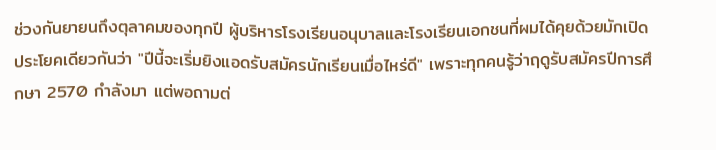ช่วงกันยายนถึงตุลาคมของทุกปี ผู้บริหารโรงเรียนอนุบาลและโรงเรียนเอกชนที่ผมได้คุยด้วยมักเปิดประโยคเดียวกันว่า "ปีนี้จะเริ่มยิงแอดรับสมัครนักเรียนเมื่อไหร่ดี" เพราะทุกคนรู้ว่าฤดูรับสมัครปีการศึกษา 2570 กำลังมา แต่พอถามต่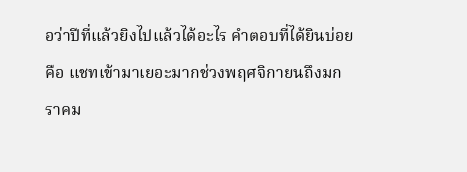อว่าปีที่แล้วยิงไปแล้วได้อะไร คำตอบที่ได้ยินบ่อยคือ แชทเข้ามาเยอะมากช่วงพฤศจิกายนถึงมกราคม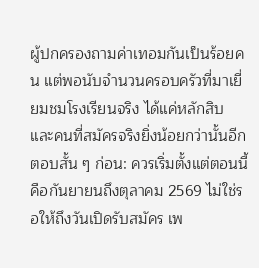ผู้ปกครองถามค่าเทอมกันเป็นร้อยคน แต่พอนับจำนวนครอบครัวที่มาเยี่ยมชมโรงเรียนจริง ได้แค่หลักสิบ และคนที่สมัครจริงยิ่งน้อยกว่านั้นอีก
ตอบสั้น ๆ ก่อน: ควรเริ่มตั้งแต่ตอนนี้ คือกันยายนถึงตุลาคม 2569 ไม่ใช่รอให้ถึงวันเปิดรับสมัคร เพ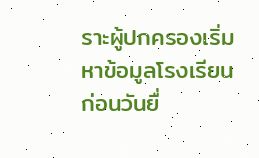ราะผู้ปกครองเริ่มหาข้อมูลโรงเรียนก่อนวันยื่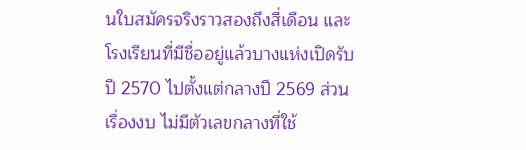นใบสมัครจริงราวสองถึงสี่เดือน และโรงเรียนที่มีชื่ออยู่แล้วบางแห่งเปิดรับปี 2570 ไปตั้งแต่กลางปี 2569 ส่วนเรื่องงบ ไม่มีตัวเลขกลางที่ใช้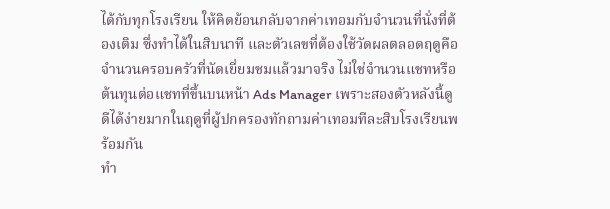ได้กับทุกโรงเรียน ให้คิดย้อนกลับจากค่าเทอมกับจำนวนที่นั่งที่ต้องเติม ซึ่งทำได้ในสิบนาที และตัวเลขที่ต้องใช้วัดผลตลอดฤดูคือจำนวนครอบครัวที่นัดเยี่ยมชมแล้วมาจริง ไม่ใช่จำนวนแชทหรือต้นทุนต่อแชทที่ขึ้นบนหน้า Ads Manager เพราะสองตัวหลังนี้ดูดีได้ง่ายมากในฤดูที่ผู้ปกครองทักถามค่าเทอมทีละสิบโรงเรียนพร้อมกัน
ทำ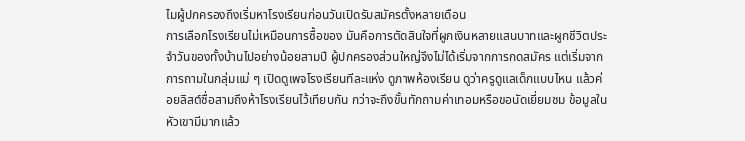ไมผู้ปกครองถึงเริ่มหาโรงเรียนก่อนวันเปิดรับสมัครตั้งหลายเดือน
การเลือกโรงเรียนไม่เหมือนการซื้อของ มันคือการตัดสินใจที่ผูกเงินหลายแสนบาทและผูกชีวิตประจำวันของทั้งบ้านไปอย่างน้อยสามปี ผู้ปกครองส่วนใหญ่จึงไม่ได้เริ่มจากการกดสมัคร แต่เริ่มจากการถามในกลุ่มแม่ ๆ เปิดดูเพจโรงเรียนทีละแห่ง ดูภาพห้องเรียน ดูว่าครูดูแลเด็กแบบไหน แล้วค่อยลิสต์ชื่อสามถึงห้าโรงเรียนไว้เทียบกัน กว่าจะถึงขั้นทักถามค่าเทอมหรือขอนัดเยี่ยมชม ข้อมูลในหัวเขามีมากแล้ว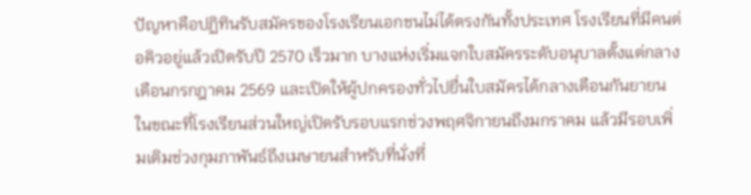ปัญหาคือปฏิทินรับสมัครของโรงเรียนเอกชนไม่ได้ตรงกันทั้งประเทศ โรงเรียนที่มีคนต่อคิวอยู่แล้วเปิดรับปี 2570 เร็วมาก บางแห่งเริ่มแจกใบสมัครระดับอนุบาลตั้งแต่กลางเดือนกรกฎาคม 2569 และเปิดให้ผู้ปกครองทั่วไปยื่นใบสมัครได้กลางเดือนกันยายน ในขณะที่โรงเรียนส่วนใหญ่เปิดรับรอบแรกช่วงพฤศจิกายนถึงมกราคม แล้วมีรอบเพิ่มเติมช่วงกุมภาพันธ์ถึงเมษายนสำหรับที่นั่งที่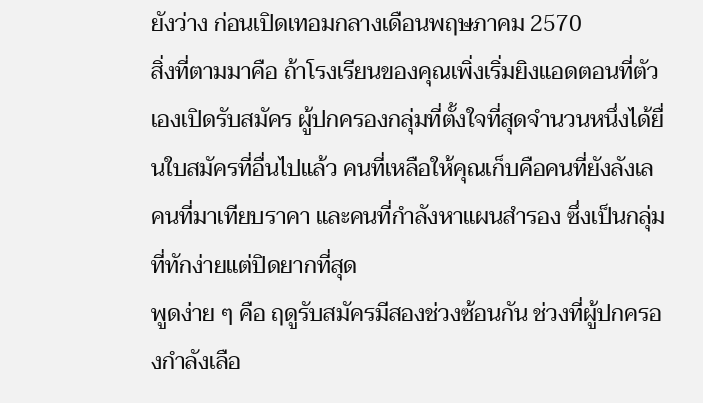ยังว่าง ก่อนเปิดเทอมกลางเดือนพฤษภาคม 2570
สิ่งที่ตามมาคือ ถ้าโรงเรียนของคุณเพิ่งเริ่มยิงแอดตอนที่ตัวเองเปิดรับสมัคร ผู้ปกครองกลุ่มที่ตั้งใจที่สุดจำนวนหนึ่งได้ยื่นใบสมัครที่อื่นไปแล้ว คนที่เหลือให้คุณเก็บคือคนที่ยังลังเล คนที่มาเทียบราคา และคนที่กำลังหาแผนสำรอง ซึ่งเป็นกลุ่มที่ทักง่ายแต่ปิดยากที่สุด
พูดง่าย ๆ คือ ฤดูรับสมัครมีสองช่วงซ้อนกัน ช่วงที่ผู้ปกครองกำลังเลือ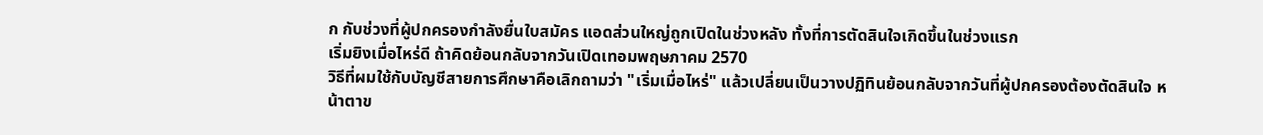ก กับช่วงที่ผู้ปกครองกำลังยื่นใบสมัคร แอดส่วนใหญ่ถูกเปิดในช่วงหลัง ทั้งที่การตัดสินใจเกิดขึ้นในช่วงแรก
เริ่มยิงเมื่อไหร่ดี ถ้าคิดย้อนกลับจากวันเปิดเทอมพฤษภาคม 2570
วิธีที่ผมใช้กับบัญชีสายการศึกษาคือเลิกถามว่า "เริ่มเมื่อไหร่" แล้วเปลี่ยนเป็นวางปฏิทินย้อนกลับจากวันที่ผู้ปกครองต้องตัดสินใจ หน้าตาข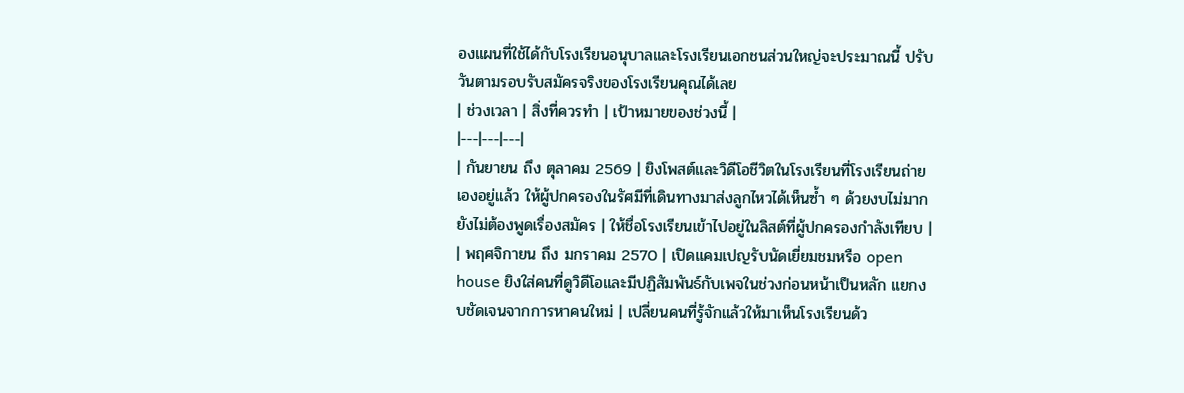องแผนที่ใช้ได้กับโรงเรียนอนุบาลและโรงเรียนเอกชนส่วนใหญ่จะประมาณนี้ ปรับวันตามรอบรับสมัครจริงของโรงเรียนคุณได้เลย
| ช่วงเวลา | สิ่งที่ควรทำ | เป้าหมายของช่วงนี้ |
|---|---|---|
| กันยายน ถึง ตุลาคม 2569 | ยิงโพสต์และวิดีโอชีวิตในโรงเรียนที่โรงเรียนถ่ายเองอยู่แล้ว ให้ผู้ปกครองในรัศมีที่เดินทางมาส่งลูกไหวได้เห็นซ้ำ ๆ ด้วยงบไม่มาก ยังไม่ต้องพูดเรื่องสมัคร | ให้ชื่อโรงเรียนเข้าไปอยู่ในลิสต์ที่ผู้ปกครองกำลังเทียบ |
| พฤศจิกายน ถึง มกราคม 2570 | เปิดแคมเปญรับนัดเยี่ยมชมหรือ open house ยิงใส่คนที่ดูวิดีโอและมีปฏิสัมพันธ์กับเพจในช่วงก่อนหน้าเป็นหลัก แยกงบชัดเจนจากการหาคนใหม่ | เปลี่ยนคนที่รู้จักแล้วให้มาเห็นโรงเรียนด้ว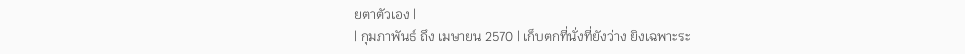ยตาตัวเอง |
| กุมภาพันธ์ ถึง เมษายน 2570 | เก็บตกที่นั่งที่ยังว่าง ยิงเฉพาะระ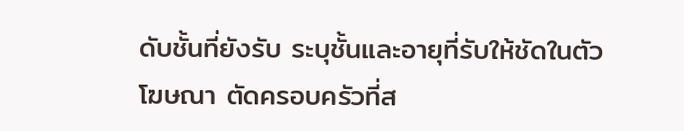ดับชั้นที่ยังรับ ระบุชั้นและอายุที่รับให้ชัดในตัวโฆษณา ตัดครอบครัวที่ส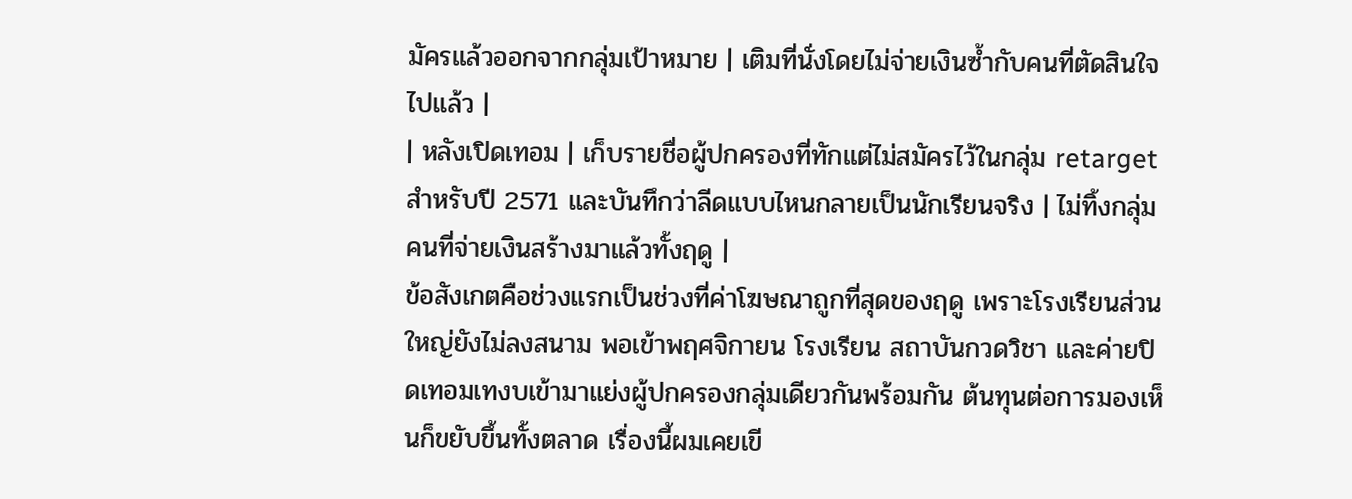มัครแล้วออกจากกลุ่มเป้าหมาย | เติมที่นั่งโดยไม่จ่ายเงินซ้ำกับคนที่ตัดสินใจไปแล้ว |
| หลังเปิดเทอม | เก็บรายชื่อผู้ปกครองที่ทักแต่ไม่สมัครไว้ในกลุ่ม retarget สำหรับปี 2571 และบันทึกว่าลีดแบบไหนกลายเป็นนักเรียนจริง | ไม่ทิ้งกลุ่มคนที่จ่ายเงินสร้างมาแล้วทั้งฤดู |
ข้อสังเกตคือช่วงแรกเป็นช่วงที่ค่าโฆษณาถูกที่สุดของฤดู เพราะโรงเรียนส่วนใหญ่ยังไม่ลงสนาม พอเข้าพฤศจิกายน โรงเรียน สถาบันกวดวิชา และค่ายปิดเทอมเทงบเข้ามาแย่งผู้ปกครองกลุ่มเดียวกันพร้อมกัน ต้นทุนต่อการมองเห็นก็ขยับขึ้นทั้งตลาด เรื่องนี้ผมเคยเขี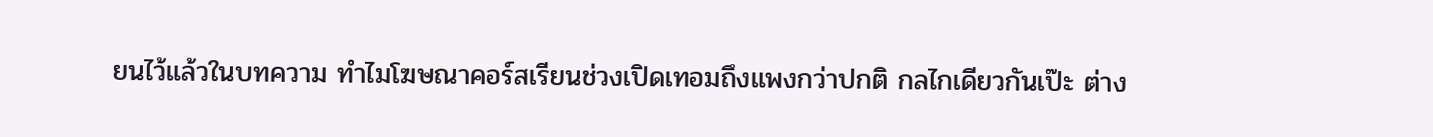ยนไว้แล้วในบทความ ทำไมโฆษณาคอร์สเรียนช่วงเปิดเทอมถึงแพงกว่าปกติ กลไกเดียวกันเป๊ะ ต่าง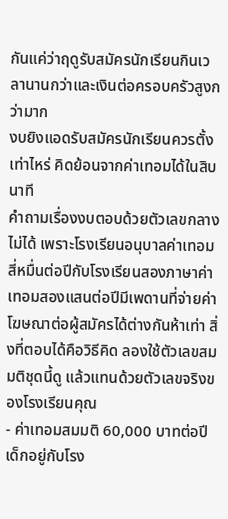กันแค่ว่าฤดูรับสมัครนักเรียนกินเวลานานกว่าและเงินต่อครอบครัวสูงกว่ามาก
งบยิงแอดรับสมัครนักเรียนควรตั้งเท่าไหร่ คิดย้อนจากค่าเทอมได้ในสิบนาที
คำถามเรื่องงบตอบด้วยตัวเลขกลางไม่ได้ เพราะโรงเรียนอนุบาลค่าเทอมสี่หมื่นต่อปีกับโรงเรียนสองภาษาค่าเทอมสองแสนต่อปีมีเพดานที่จ่ายค่าโฆษณาต่อผู้สมัครได้ต่างกันห้าเท่า สิ่งที่ตอบได้คือวิธีคิด ลองใช้ตัวเลขสมมติชุดนี้ดู แล้วแทนด้วยตัวเลขจริงของโรงเรียนคุณ
- ค่าเทอมสมมติ 60,000 บาทต่อปี เด็กอยู่กับโรง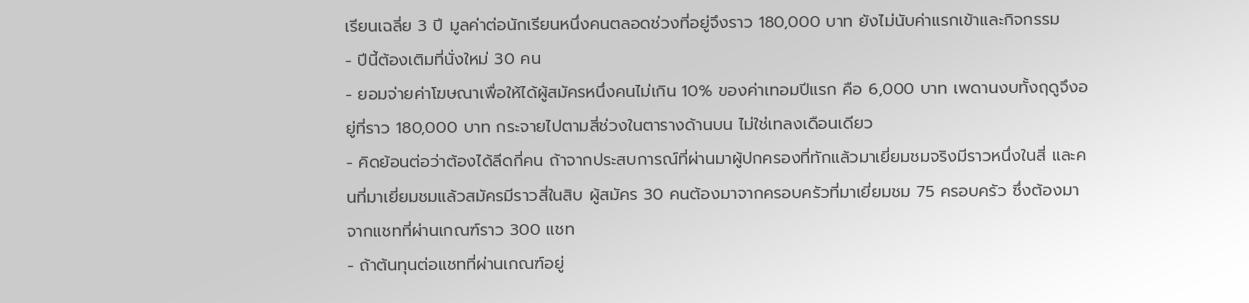เรียนเฉลี่ย 3 ปี มูลค่าต่อนักเรียนหนึ่งคนตลอดช่วงที่อยู่จึงราว 180,000 บาท ยังไม่นับค่าแรกเข้าและกิจกรรม
- ปีนี้ต้องเติมที่นั่งใหม่ 30 คน
- ยอมจ่ายค่าโฆษณาเพื่อให้ได้ผู้สมัครหนึ่งคนไม่เกิน 10% ของค่าเทอมปีแรก คือ 6,000 บาท เพดานงบทั้งฤดูจึงอยู่ที่ราว 180,000 บาท กระจายไปตามสี่ช่วงในตารางด้านบน ไม่ใช่เทลงเดือนเดียว
- คิดย้อนต่อว่าต้องได้ลีดกี่คน ถ้าจากประสบการณ์ที่ผ่านมาผู้ปกครองที่ทักแล้วมาเยี่ยมชมจริงมีราวหนึ่งในสี่ และคนที่มาเยี่ยมชมแล้วสมัครมีราวสี่ในสิบ ผู้สมัคร 30 คนต้องมาจากครอบครัวที่มาเยี่ยมชม 75 ครอบครัว ซึ่งต้องมาจากแชทที่ผ่านเกณฑ์ราว 300 แชท
- ถ้าต้นทุนต่อแชทที่ผ่านเกณฑ์อยู่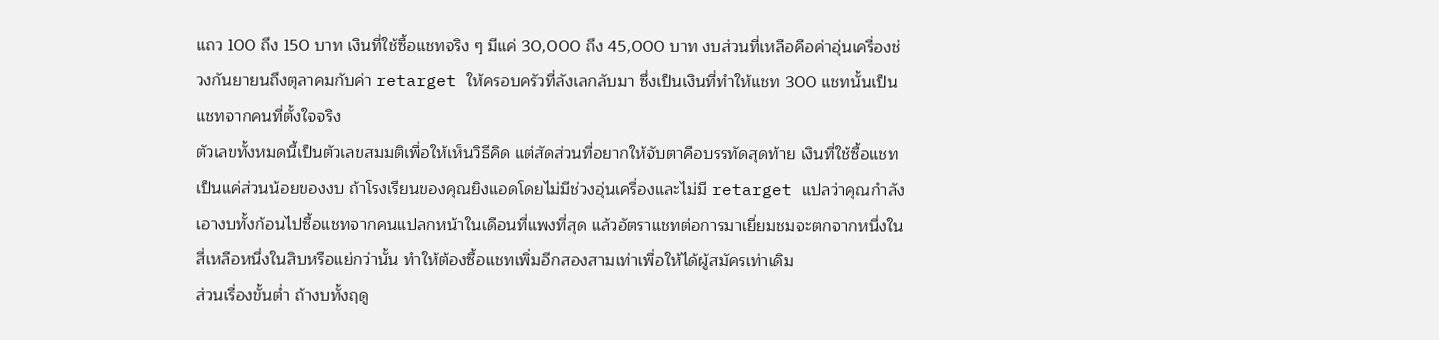แถว 100 ถึง 150 บาท เงินที่ใช้ซื้อแชทจริง ๆ มีแค่ 30,000 ถึง 45,000 บาท งบส่วนที่เหลือคือค่าอุ่นเครื่องช่วงกันยายนถึงตุลาคมกับค่า retarget ให้ครอบครัวที่ลังเลกลับมา ซึ่งเป็นเงินที่ทำให้แชท 300 แชทนั้นเป็นแชทจากคนที่ตั้งใจจริง
ตัวเลขทั้งหมดนี้เป็นตัวเลขสมมติเพื่อให้เห็นวิธีคิด แต่สัดส่วนที่อยากให้จับตาคือบรรทัดสุดท้าย เงินที่ใช้ซื้อแชทเป็นแค่ส่วนน้อยของงบ ถ้าโรงเรียนของคุณยิงแอดโดยไม่มีช่วงอุ่นเครื่องและไม่มี retarget แปลว่าคุณกำลังเอางบทั้งก้อนไปซื้อแชทจากคนแปลกหน้าในเดือนที่แพงที่สุด แล้วอัตราแชทต่อการมาเยี่ยมชมจะตกจากหนึ่งในสี่เหลือหนึ่งในสิบหรือแย่กว่านั้น ทำให้ต้องซื้อแชทเพิ่มอีกสองสามเท่าเพื่อให้ได้ผู้สมัครเท่าเดิม
ส่วนเรื่องขั้นต่ำ ถ้างบทั้งฤดู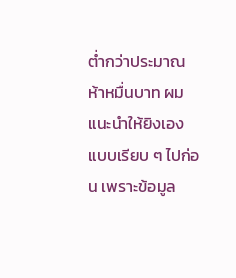ต่ำกว่าประมาณห้าหมื่นบาท ผมแนะนำให้ยิงเองแบบเรียบ ๆ ไปก่อน เพราะข้อมูล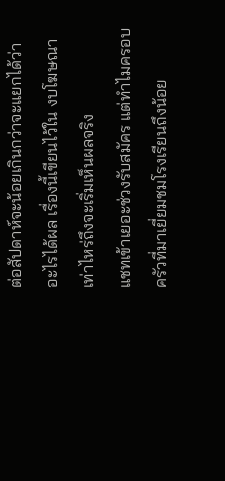ต่อสัปดาห์จะน้อยเกินกว่าจะแยกได้ว่าอะไรได้ผล เรื่องนี้เขียนไว้ใน งบโฆษณาเท่าไหร่ถึงจะเริ่มเห็นผลจริง
แชทเข้าเยอะช่วงรับสมัคร แต่ทำไมครอบครัวที่มาเยี่ยมชมโรงเรียนถึงน้อย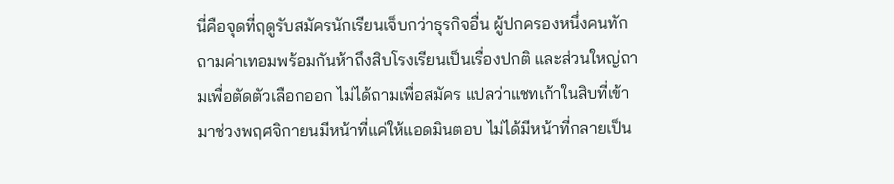นี่คือจุดที่ฤดูรับสมัครนักเรียนเจ็บกว่าธุรกิจอื่น ผู้ปกครองหนึ่งคนทักถามค่าเทอมพร้อมกันห้าถึงสิบโรงเรียนเป็นเรื่องปกติ และส่วนใหญ่ถามเพื่อตัดตัวเลือกออก ไม่ได้ถามเพื่อสมัคร แปลว่าแชทเก้าในสิบที่เข้ามาช่วงพฤศจิกายนมีหน้าที่แค่ให้แอดมินตอบ ไม่ได้มีหน้าที่กลายเป็น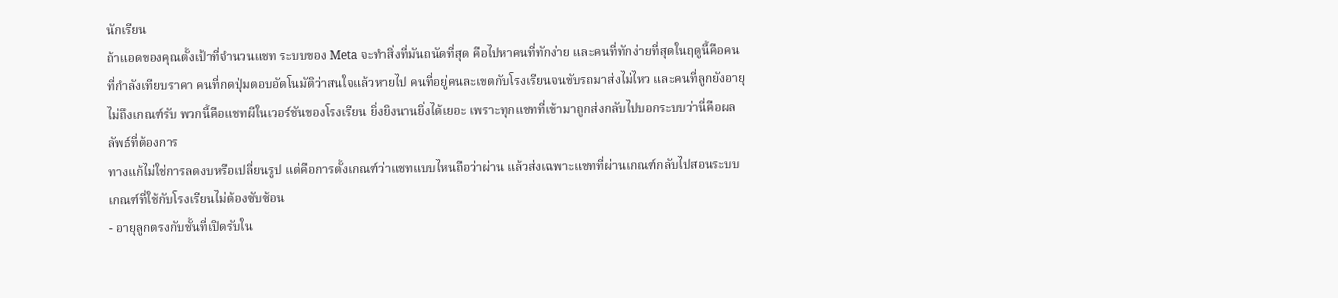นักเรียน
ถ้าแอดของคุณตั้งเป้าที่จำนวนแชท ระบบของ Meta จะทำสิ่งที่มันถนัดที่สุด คือไปหาคนที่ทักง่าย และคนที่ทักง่ายที่สุดในฤดูนี้คือคนที่กำลังเทียบราคา คนที่กดปุ่มตอบอัตโนมัติว่าสนใจแล้วหายไป คนที่อยู่คนละเขตกับโรงเรียนจนขับรถมาส่งไม่ไหว และคนที่ลูกยังอายุไม่ถึงเกณฑ์รับ พวกนี้คือแชทผีในเวอร์ชันของโรงเรียน ยิ่งยิงนานยิ่งได้เยอะ เพราะทุกแชทที่เข้ามาถูกส่งกลับไปบอกระบบว่านี่คือผลลัพธ์ที่ต้องการ
ทางแก้ไม่ใช่การลดงบหรือเปลี่ยนรูป แต่คือการตั้งเกณฑ์ว่าแชทแบบไหนถือว่าผ่าน แล้วส่งเฉพาะแชทที่ผ่านเกณฑ์กลับไปสอนระบบ เกณฑ์ที่ใช้กับโรงเรียนไม่ต้องซับซ้อน
- อายุลูกตรงกับชั้นที่เปิดรับใน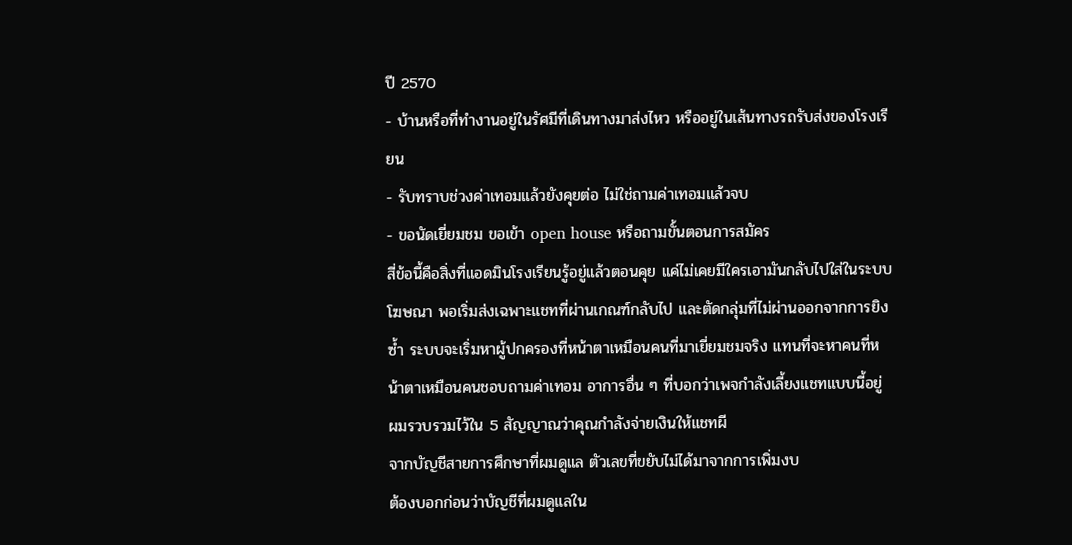ปี 2570
- บ้านหรือที่ทำงานอยู่ในรัศมีที่เดินทางมาส่งไหว หรืออยู่ในเส้นทางรถรับส่งของโรงเรียน
- รับทราบช่วงค่าเทอมแล้วยังคุยต่อ ไม่ใช่ถามค่าเทอมแล้วจบ
- ขอนัดเยี่ยมชม ขอเข้า open house หรือถามขั้นตอนการสมัคร
สี่ข้อนี้คือสิ่งที่แอดมินโรงเรียนรู้อยู่แล้วตอนคุย แค่ไม่เคยมีใครเอามันกลับไปใส่ในระบบโฆษณา พอเริ่มส่งเฉพาะแชทที่ผ่านเกณฑ์กลับไป และตัดกลุ่มที่ไม่ผ่านออกจากการยิงซ้ำ ระบบจะเริ่มหาผู้ปกครองที่หน้าตาเหมือนคนที่มาเยี่ยมชมจริง แทนที่จะหาคนที่หน้าตาเหมือนคนชอบถามค่าเทอม อาการอื่น ๆ ที่บอกว่าเพจกำลังเลี้ยงแชทแบบนี้อยู่ ผมรวบรวมไว้ใน 5 สัญญาณว่าคุณกำลังจ่ายเงินให้แชทผี
จากบัญชีสายการศึกษาที่ผมดูแล ตัวเลขที่ขยับไม่ได้มาจากการเพิ่มงบ
ต้องบอกก่อนว่าบัญชีที่ผมดูแลใน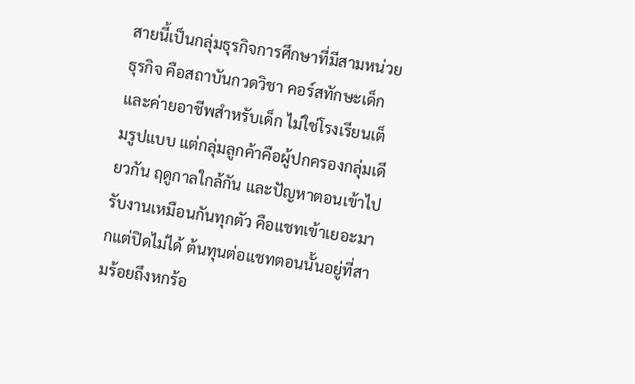สายนี้เป็นกลุ่มธุรกิจการศึกษาที่มีสามหน่วยธุรกิจ คือสถาบันกวดวิชา คอร์สทักษะเด็ก และค่ายอาชีพสำหรับเด็ก ไม่ใช่โรงเรียนเต็มรูปแบบ แต่กลุ่มลูกค้าคือผู้ปกครองกลุ่มเดียวกัน ฤดูกาลใกล้กัน และปัญหาตอนเข้าไปรับงานเหมือนกันทุกตัว คือแชทเข้าเยอะมากแต่ปิดไม่ได้ ต้นทุนต่อแชทตอนนั้นอยู่ที่สามร้อยถึงหกร้อ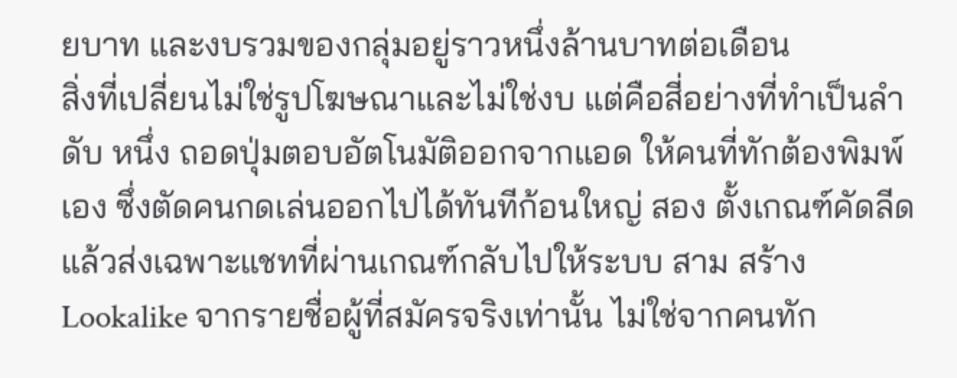ยบาท และงบรวมของกลุ่มอยู่ราวหนึ่งล้านบาทต่อเดือน
สิ่งที่เปลี่ยนไม่ใช่รูปโฆษณาและไม่ใช่งบ แต่คือสี่อย่างที่ทำเป็นลำดับ หนึ่ง ถอดปุ่มตอบอัตโนมัติออกจากแอด ให้คนที่ทักต้องพิมพ์เอง ซึ่งตัดคนกดเล่นออกไปได้ทันทีก้อนใหญ่ สอง ตั้งเกณฑ์คัดลีดแล้วส่งเฉพาะแชทที่ผ่านเกณฑ์กลับไปให้ระบบ สาม สร้าง Lookalike จากรายชื่อผู้ที่สมัครจริงเท่านั้น ไม่ใช่จากคนทัก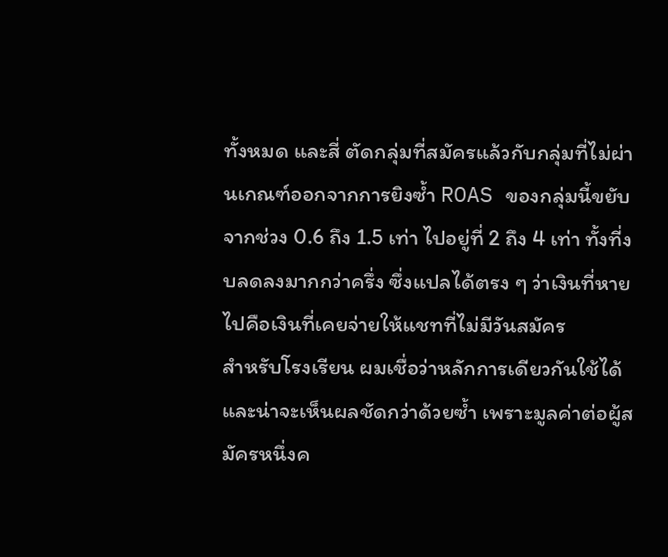ทั้งหมด และสี่ ตัดกลุ่มที่สมัครแล้วกับกลุ่มที่ไม่ผ่านเกณฑ์ออกจากการยิงซ้ำ ROAS ของกลุ่มนี้ขยับจากช่วง 0.6 ถึง 1.5 เท่า ไปอยู่ที่ 2 ถึง 4 เท่า ทั้งที่งบลดลงมากกว่าครึ่ง ซึ่งแปลได้ตรง ๆ ว่าเงินที่หายไปคือเงินที่เคยจ่ายให้แชทที่ไม่มีวันสมัคร
สำหรับโรงเรียน ผมเชื่อว่าหลักการเดียวกันใช้ได้ และน่าจะเห็นผลชัดกว่าด้วยซ้ำ เพราะมูลค่าต่อผู้สมัครหนึ่งค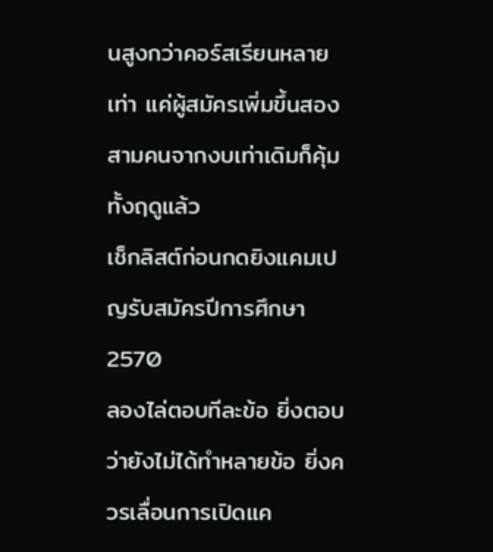นสูงกว่าคอร์สเรียนหลายเท่า แค่ผู้สมัครเพิ่มขึ้นสองสามคนจากงบเท่าเดิมก็คุ้มทั้งฤดูแล้ว
เช็กลิสต์ก่อนกดยิงแคมเปญรับสมัครปีการศึกษา 2570
ลองไล่ตอบทีละข้อ ยิ่งตอบว่ายังไม่ได้ทำหลายข้อ ยิ่งควรเลื่อนการเปิดแค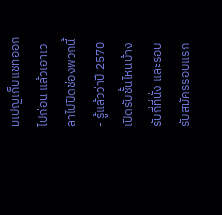มเปญเก็บแชทออกไปก่อน แล้วเอาเวลาไปปิดช่องพวกนี้
- รู้แล้วว่าปี 2570 เปิดรับชั้นไหนบ้าง รับกี่ที่นั่ง และรอบรับสมัครรอบแรก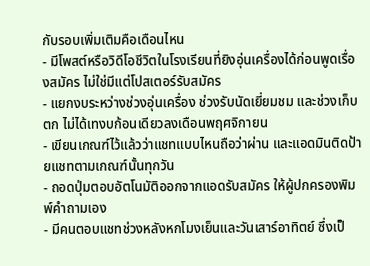กับรอบเพิ่มเติมคือเดือนไหน
- มีโพสต์หรือวิดีโอชีวิตในโรงเรียนที่ยิงอุ่นเครื่องได้ก่อนพูดเรื่องสมัคร ไม่ใช่มีแต่โปสเตอร์รับสมัคร
- แยกงบระหว่างช่วงอุ่นเครื่อง ช่วงรับนัดเยี่ยมชม และช่วงเก็บตก ไม่ได้เทงบก้อนเดียวลงเดือนพฤศจิกายน
- เขียนเกณฑ์ไว้แล้วว่าแชทแบบไหนถือว่าผ่าน และแอดมินติดป้ายแชทตามเกณฑ์นั้นทุกวัน
- ถอดปุ่มตอบอัตโนมัติออกจากแอดรับสมัคร ให้ผู้ปกครองพิมพ์คำถามเอง
- มีคนตอบแชทช่วงหลังหกโมงเย็นและวันเสาร์อาทิตย์ ซึ่งเป็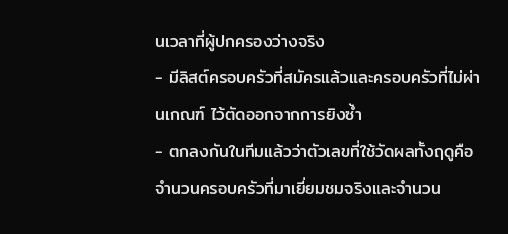นเวลาที่ผู้ปกครองว่างจริง
- มีลิสต์ครอบครัวที่สมัครแล้วและครอบครัวที่ไม่ผ่านเกณฑ์ ไว้ตัดออกจากการยิงซ้ำ
- ตกลงกันในทีมแล้วว่าตัวเลขที่ใช้วัดผลทั้งฤดูคือจำนวนครอบครัวที่มาเยี่ยมชมจริงและจำนวน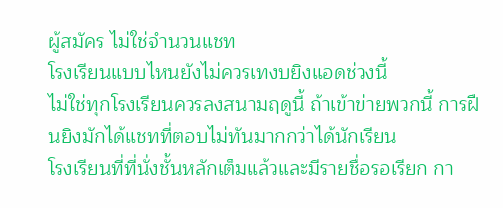ผู้สมัคร ไม่ใช่จำนวนแชท
โรงเรียนแบบไหนยังไม่ควรเทงบยิงแอดช่วงนี้
ไม่ใช่ทุกโรงเรียนควรลงสนามฤดูนี้ ถ้าเข้าข่ายพวกนี้ การฝืนยิงมักได้แชทที่ตอบไม่ทันมากกว่าได้นักเรียน
โรงเรียนที่ที่นั่งชั้นหลักเต็มแล้วและมีรายชื่อรอเรียก กา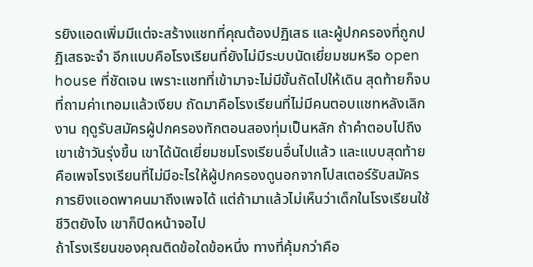รยิงแอดเพิ่มมีแต่จะสร้างแชทที่คุณต้องปฏิเสธ และผู้ปกครองที่ถูกปฏิเสธจะจำ อีกแบบคือโรงเรียนที่ยังไม่มีระบบนัดเยี่ยมชมหรือ open house ที่ชัดเจน เพราะแชทที่เข้ามาจะไม่มีขั้นถัดไปให้เดิน สุดท้ายก็จบที่ถามค่าเทอมแล้วเงียบ ถัดมาคือโรงเรียนที่ไม่มีคนตอบแชทหลังเลิกงาน ฤดูรับสมัครผู้ปกครองทักตอนสองทุ่มเป็นหลัก ถ้าคำตอบไปถึงเขาเช้าวันรุ่งขึ้น เขาได้นัดเยี่ยมชมโรงเรียนอื่นไปแล้ว และแบบสุดท้ายคือเพจโรงเรียนที่ไม่มีอะไรให้ผู้ปกครองดูนอกจากโปสเตอร์รับสมัคร การยิงแอดพาคนมาถึงเพจได้ แต่ถ้ามาแล้วไม่เห็นว่าเด็กในโรงเรียนใช้ชีวิตยังไง เขาก็ปิดหน้าจอไป
ถ้าโรงเรียนของคุณติดข้อใดข้อหนึ่ง ทางที่คุ้มกว่าคือ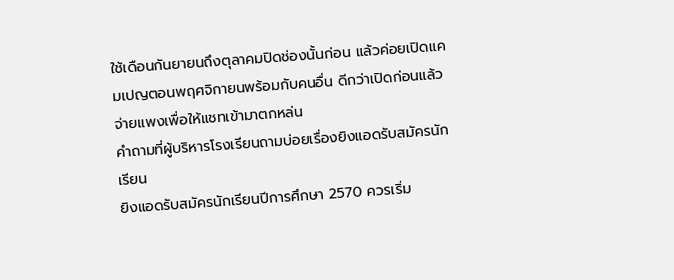ใช้เดือนกันยายนถึงตุลาคมปิดช่องนั้นก่อน แล้วค่อยเปิดแคมเปญตอนพฤศจิกายนพร้อมกับคนอื่น ดีกว่าเปิดก่อนแล้วจ่ายแพงเพื่อให้แชทเข้ามาตกหล่น
คำถามที่ผู้บริหารโรงเรียนถามบ่อยเรื่องยิงแอดรับสมัครนักเรียน
ยิงแอดรับสมัครนักเรียนปีการศึกษา 2570 ควรเริ่ม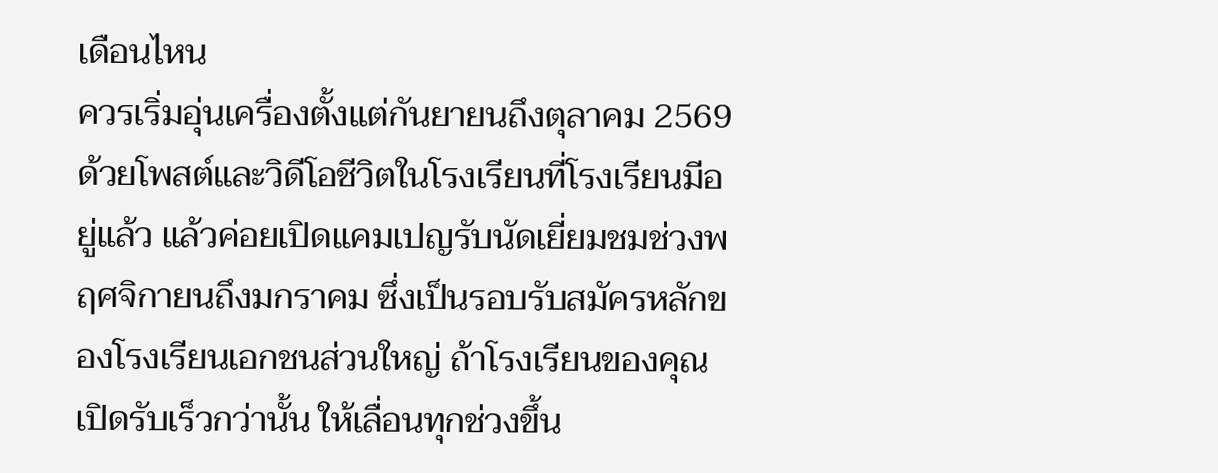เดือนไหน
ควรเริ่มอุ่นเครื่องตั้งแต่กันยายนถึงตุลาคม 2569 ด้วยโพสต์และวิดีโอชีวิตในโรงเรียนที่โรงเรียนมีอยู่แล้ว แล้วค่อยเปิดแคมเปญรับนัดเยี่ยมชมช่วงพฤศจิกายนถึงมกราคม ซึ่งเป็นรอบรับสมัครหลักของโรงเรียนเอกชนส่วนใหญ่ ถ้าโรงเรียนของคุณเปิดรับเร็วกว่านั้น ให้เลื่อนทุกช่วงขึ้น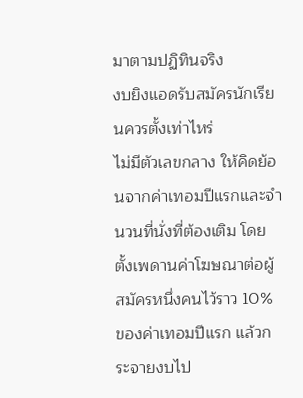มาตามปฏิทินจริง
งบยิงแอดรับสมัครนักเรียนควรตั้งเท่าไหร่
ไม่มีตัวเลขกลาง ให้คิดย้อนจากค่าเทอมปีแรกและจำนวนที่นั่งที่ต้องเติม โดยตั้งเพดานค่าโฆษณาต่อผู้สมัครหนึ่งคนไว้ราว 10% ของค่าเทอมปีแรก แล้วกระจายงบไป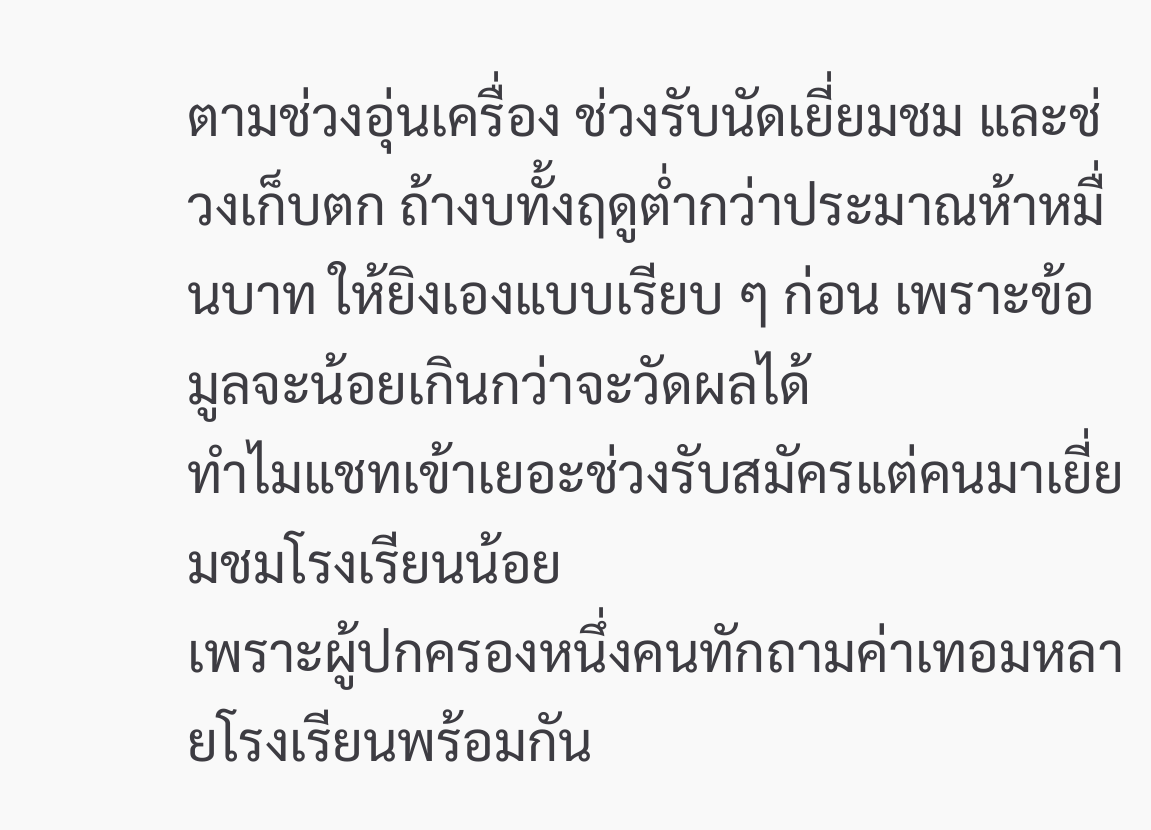ตามช่วงอุ่นเครื่อง ช่วงรับนัดเยี่ยมชม และช่วงเก็บตก ถ้างบทั้งฤดูต่ำกว่าประมาณห้าหมื่นบาท ให้ยิงเองแบบเรียบ ๆ ก่อน เพราะข้อมูลจะน้อยเกินกว่าจะวัดผลได้
ทำไมแชทเข้าเยอะช่วงรับสมัครแต่คนมาเยี่ยมชมโรงเรียนน้อย
เพราะผู้ปกครองหนึ่งคนทักถามค่าเทอมหลายโรงเรียนพร้อมกัน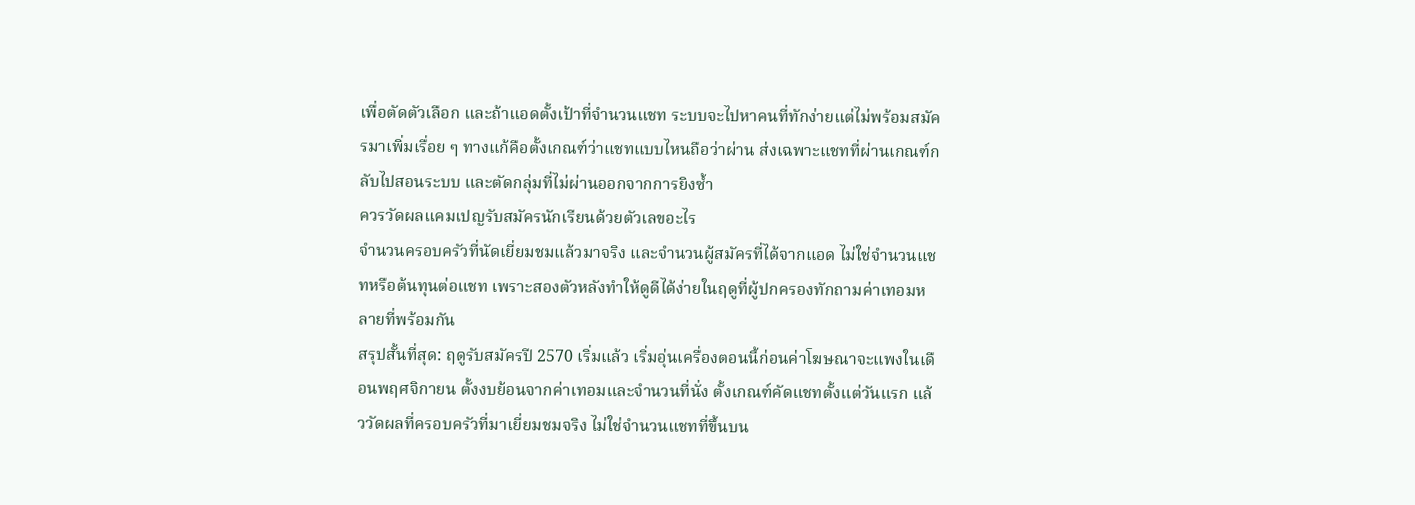เพื่อตัดตัวเลือก และถ้าแอดตั้งเป้าที่จำนวนแชท ระบบจะไปหาคนที่ทักง่ายแต่ไม่พร้อมสมัครมาเพิ่มเรื่อย ๆ ทางแก้คือตั้งเกณฑ์ว่าแชทแบบไหนถือว่าผ่าน ส่งเฉพาะแชทที่ผ่านเกณฑ์กลับไปสอนระบบ และตัดกลุ่มที่ไม่ผ่านออกจากการยิงซ้ำ
ควรวัดผลแคมเปญรับสมัครนักเรียนด้วยตัวเลขอะไร
จำนวนครอบครัวที่นัดเยี่ยมชมแล้วมาจริง และจำนวนผู้สมัครที่ได้จากแอด ไม่ใช่จำนวนแชทหรือต้นทุนต่อแชท เพราะสองตัวหลังทำให้ดูดีได้ง่ายในฤดูที่ผู้ปกครองทักถามค่าเทอมหลายที่พร้อมกัน
สรุปสั้นที่สุด: ฤดูรับสมัครปี 2570 เริ่มแล้ว เริ่มอุ่นเครื่องตอนนี้ก่อนค่าโฆษณาจะแพงในเดือนพฤศจิกายน ตั้งงบย้อนจากค่าเทอมและจำนวนที่นั่ง ตั้งเกณฑ์คัดแชทตั้งแต่วันแรก แล้ววัดผลที่ครอบครัวที่มาเยี่ยมชมจริง ไม่ใช่จำนวนแชทที่ขึ้นบน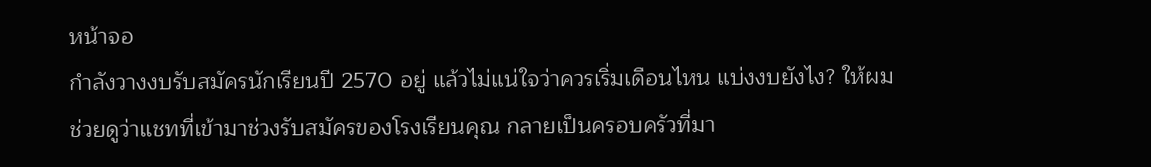หน้าจอ
กำลังวางงบรับสมัครนักเรียนปี 2570 อยู่ แล้วไม่แน่ใจว่าควรเริ่มเดือนไหน แบ่งงบยังไง? ให้ผมช่วยดูว่าแชทที่เข้ามาช่วงรับสมัครของโรงเรียนคุณ กลายเป็นครอบครัวที่มา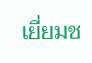เยี่ยมช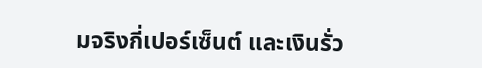มจริงกี่เปอร์เซ็นต์ และเงินรั่ว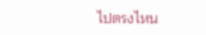ไปตรงไหน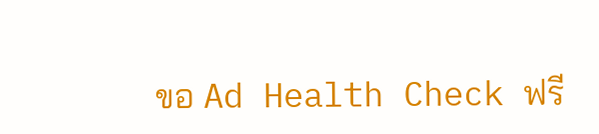ขอ Ad Health Check ฟรี